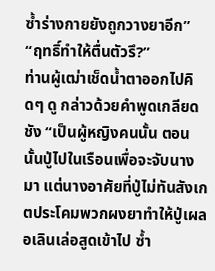ซ้ำร่างกายยังถูกวางยาอีก”
“ฤทธิ์ทำให้ตื่นตัวรึ?”
ท่านผู้เฒ่าเช็ดน้ำตาออกไปคิดๆ ดู กล่าวด้วยคำพูดเกลียดชัง “เป็นผู้หญิงคนนั้น ตอนนั้นปู่ไปในเรือนเพื่อจะจับนางมา แต่นางอาศัยที่ปู่ไม่ทันสังเกตประโคมพวกผงยาทำให้ปู่เผลอเลินเล่อสูดเข้าไป ซ้ำ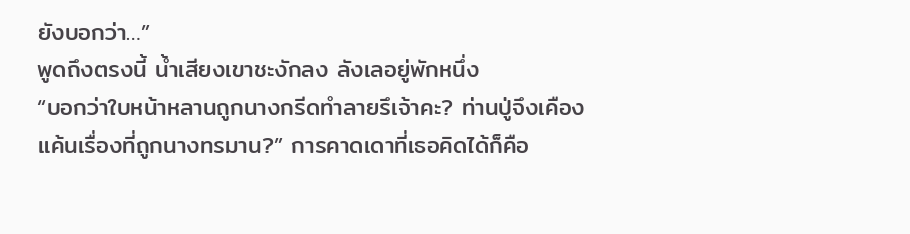ยังบอกว่า…”
พูดถึงตรงนี้ น้ำเสียงเขาชะงักลง ลังเลอยู่พักหนึ่ง
“บอกว่าใบหน้าหลานถูกนางกรีดทำลายรึเจ้าคะ? ท่านปู่จึงเคืองแค้นเรื่องที่ถูกนางทรมาน?” การคาดเดาที่เธอคิดได้ก็คือ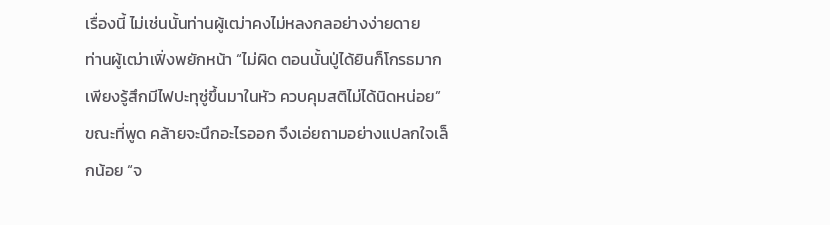เรื่องนี้ ไม่เช่นนั้นท่านผู้เฒ่าคงไม่หลงกลอย่างง่ายดาย
ท่านผู้เฒ่าเฟิ่งพยักหน้า “ไม่ผิด ตอนนั้นปู่ได้ยินก็โกรธมาก เพียงรู้สึกมีไฟปะทุซู่ขึ้นมาในหัว ควบคุมสติไม่ได้นิดหน่อย”
ขณะที่พูด คล้ายจะนึกอะไรออก จึงเอ่ยถามอย่างแปลกใจเล็กน้อย “จ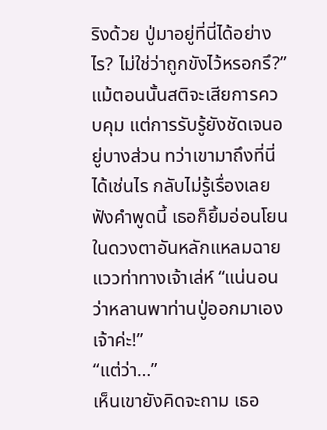ริงด้วย ปู่มาอยู่ที่นี่ได้อย่างไร? ไม่ใช่ว่าถูกขังไว้หรอกรึ?”
แม้ตอนนั้นสติจะเสียการควบคุม แต่การรับรู้ยังชัดเจนอยู่บางส่วน ทว่าเขามาถึงที่นี่ได้เช่นไร กลับไม่รู้เรื่องเลย
ฟังคำพูดนี้ เธอก็ยิ้มอ่อนโยน ในดวงตาอันหลักแหลมฉายแววท่าทางเจ้าเล่ห์ “แน่นอนว่าหลานพาท่านปู่ออกมาเองเจ้าค่ะ!”
“แต่ว่า…”
เห็นเขายังคิดจะถาม เธอ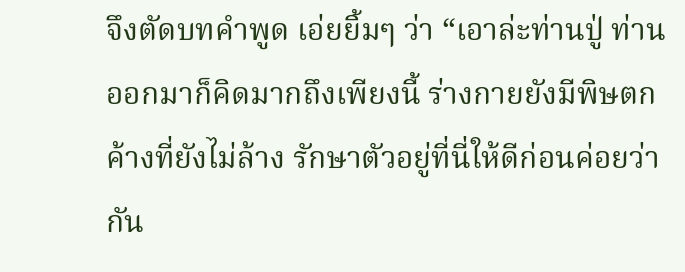จึงตัดบทคำพูด เอ่ยยิ้มๆ ว่า “เอาล่ะท่านปู่ ท่านออกมาก็คิดมากถึงเพียงนี้ ร่างกายยังมีพิษตกค้างที่ยังไม่ล้าง รักษาตัวอยู่ที่นี่ให้ดีก่อนค่อยว่ากัน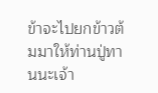ข้าจะไปยกข้าวต้มมาให้ท่านปู่ทานนะเจ้า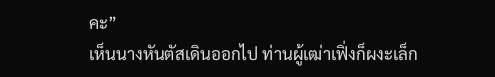คะ”
เห็นนางหันตัสเดินออกไป ท่านผู้เฒ่าเฟิ่งก็ผงะเล็ก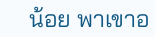น้อย พาเขาอ